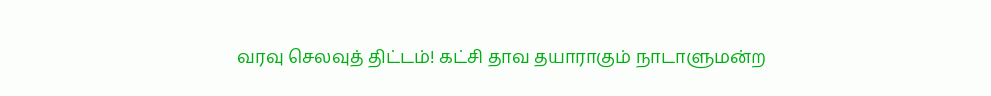வரவு செலவுத் திட்டம்! கட்சி தாவ தயாராகும் நாடாளுமன்ற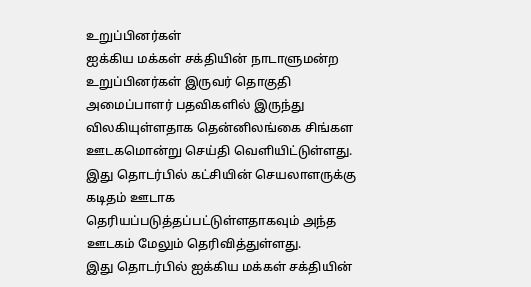உறுப்பினர்கள்
ஐக்கிய மக்கள் சக்தியின் நாடாளுமன்ற உறுப்பினர்கள் இருவர் தொகுதி அமைப்பாளர் பதவிகளில் இருந்து விலகியுள்ளதாக தென்னிலங்கை சிங்கள ஊடகமொன்று செய்தி வெளியிட்டுள்ளது.
இது தொடர்பில் கட்சியின் செயலாளருக்கு கடிதம் ஊடாக தெரியப்படுத்தப்பட்டுள்ளதாகவும் அந்த ஊடகம் மேலும் தெரிவித்துள்ளது.
இது தொடர்பில் ஐக்கிய மக்கள் சக்தியின்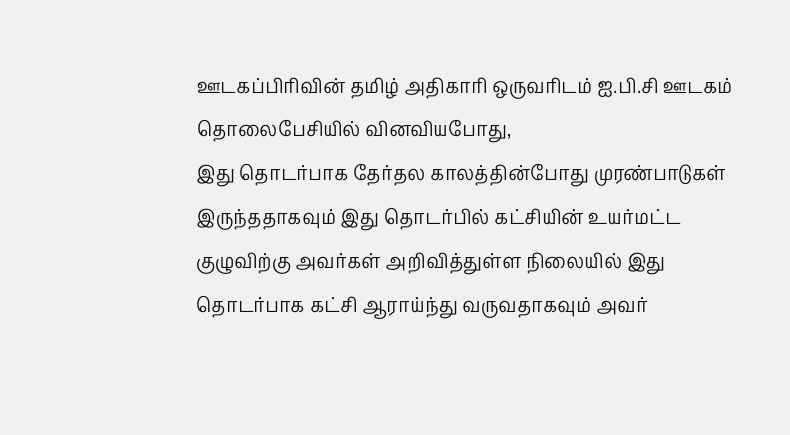ஊடகப்பிரிவின் தமிழ் அதிகாரி ஒருவரிடம் ஐ.பி.சி ஊடகம் தொலைபேசியில் வினவியபோது,
இது தொடர்பாக தேர்தல காலத்தின்போது முரண்பாடுகள் இருந்ததாகவும் இது தொடர்பில் கட்சியின் உயர்மட்ட குழுவிற்கு அவர்கள் அறிவித்துள்ள நிலையில் இது தொடர்பாக கட்சி ஆராய்ந்து வருவதாகவும் அவர்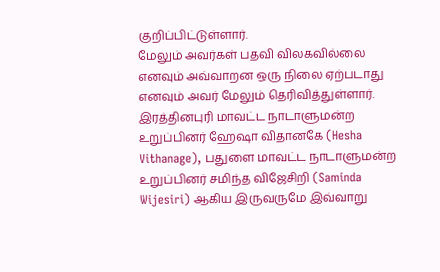குறிப்பிட்டுள்ளார்.
மேலும் அவர்கள் பதவி விலகவில்லை எனவும் அவ்வாறன ஒரு நிலை ஏற்படாது எனவும் அவர் மேலும் தெரிவித்துள்ளார்.
இரத்தினபுரி மாவட்ட நாடாளுமன்ற உறுப்பினர் ஹேஷா விதானகே (Hesha Vithanage), பதுளை மாவட்ட நாடாளுமன்ற உறுப்பினர் சமிந்த விஜேசிறி (Saminda Wijesiri) ஆகிய இருவருமே இவ்வாறு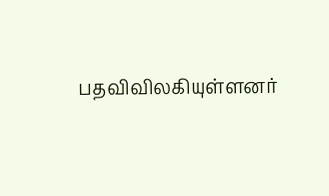பதவிவிலகியுள்ளனர்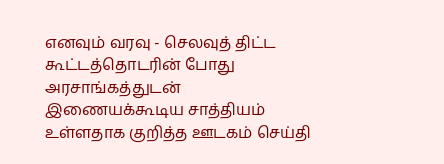எனவும் வரவு - செலவுத் திட்ட கூட்டத்தொடரின் போது அரசாங்கத்துடன் இணையக்கூடிய சாத்தியம் உள்ளதாக குறித்த ஊடகம் செய்தி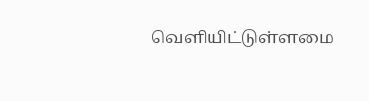வெளியிட்டுள்ளமை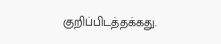குறிப்பிடத்தக்கது.